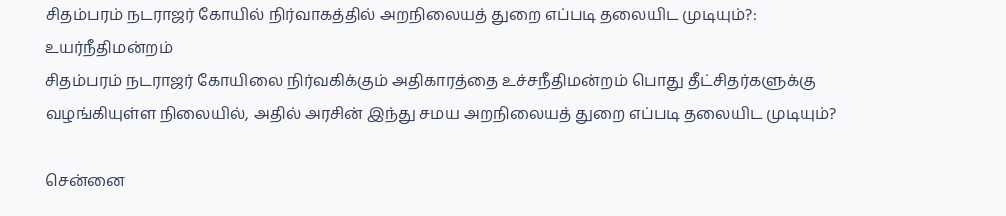சிதம்பரம் நடராஜர் கோயில் நிர்வாகத்தில் அறநிலையத் துறை எப்படி தலையிட முடியும்?: உயர்நீதிமன்றம்
சிதம்பரம் நடராஜர் கோயிலை நிர்வகிக்கும் அதிகாரத்தை உச்சநீதிமன்றம் பொது தீட்சிதர்களுக்கு வழங்கியுள்ள நிலையில், அதில் அரசின் இந்து சமய அறநிலையத் துறை எப்படி தலையிட முடியும்?

சென்னை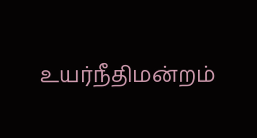உயர்நீதிமன்றம்